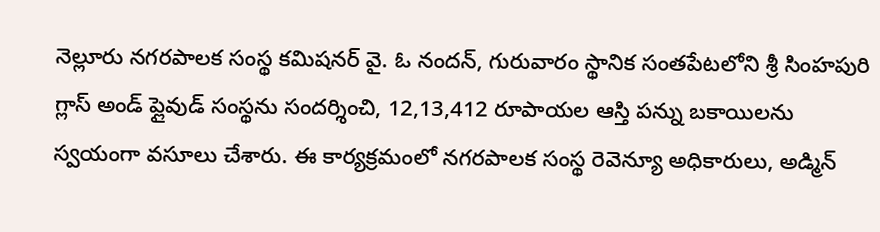నెల్లూరు నగరపాలక సంస్థ కమిషనర్ వై. ఓ నందన్, గురువారం స్థానిక సంతపేటలోని శ్రీ సింహపురి గ్లాస్ అండ్ ప్లైవుడ్ సంస్థను సందర్శించి, 12,13,412 రూపాయల ఆస్తి పన్ను బకాయిలను స్వయంగా వసూలు చేశారు. ఈ కార్యక్రమంలో నగరపాలక సంస్థ రెవెన్యూ అధికారులు, అడ్మిన్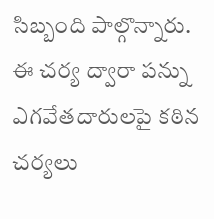సిబ్బంది పాల్గొన్నారు. ఈ చర్య ద్వారా పన్ను ఎగవేతదారులపై కఠిన చర్యలు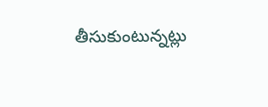తీసుకుంటున్నట్లు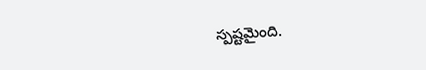స్పష్టమైంది.